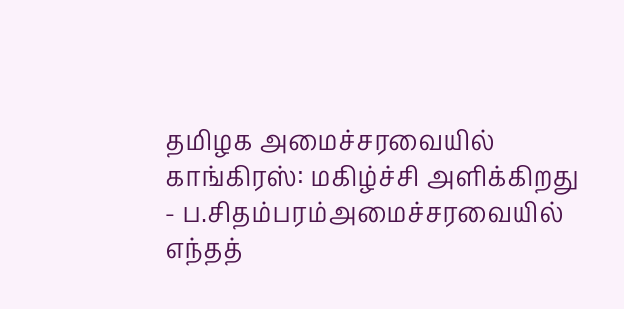தமிழக அமைச்சரவையில் காங்கிரஸ்: மகிழ்ச்சி அளிக்கிறது - ப.சிதம்பரம்அமைச்சரவையில் எந்தத்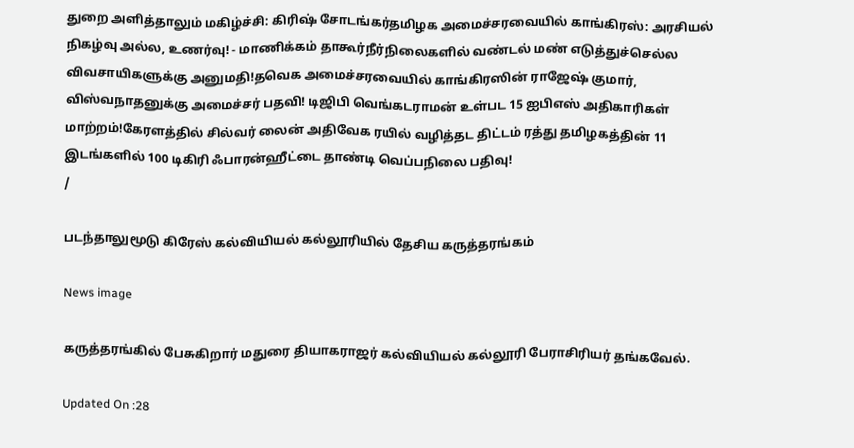துறை அளித்தாலும் மகிழ்ச்சி: கிரிஷ் சோடங்கர்தமிழக அமைச்சரவையில் காங்கிரஸ்: அரசியல் நிகழ்வு அல்ல, உணர்வு! - மாணிக்கம் தாகூர்நீர்நிலைகளில் வண்டல் மண் எடுத்துச்செல்ல விவசாயிகளுக்கு அனுமதி!தவெக அமைச்சரவையில் காங்கிரஸின் ராஜேஷ் குமார், விஸ்வநாதனுக்கு அமைச்சர் பதவி! டிஜிபி வெங்கடராமன் உள்பட 15 ஐபிஎஸ் அதிகாரிகள் மாற்றம்!கேரளத்தில் சில்வர் லைன் அதிவேக ரயில் வழித்தட திட்டம் ரத்து தமிழகத்தின் 11 இடங்களில் 100 டிகிரி ஃபாரன்ஹீட்டை தாண்டி வெப்பநிலை பதிவு!
/

படந்தாலுமூடு கிரேஸ் கல்வியியல் கல்லூரியில் தேசிய கருத்தரங்கம்

News image

கருத்தரங்கில் பேசுகிறார் மதுரை தியாகராஜர் கல்வியியல் கல்லூரி பேராசிரியர் தங்கவேல்.

Updated On :28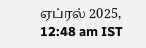ஏப்ரல் 2025, 12:48 am IST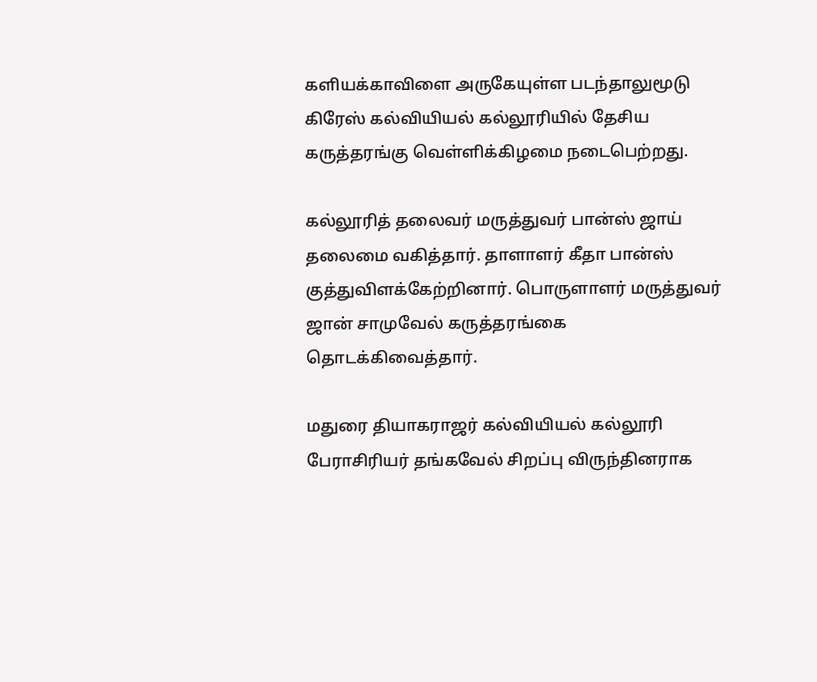களியக்காவிளை அருகேயுள்ள படந்தாலுமூடு கிரேஸ் கல்வியியல் கல்லூரியில் தேசிய கருத்தரங்கு வெள்ளிக்கிழமை நடைபெற்றது.

கல்லூரித் தலைவர் மருத்துவர் பான்ஸ் ஜாய் தலைமை வகித்தார். தாளாளர் கீதா பான்ஸ் குத்துவிளக்கேற்றினார். பொருளாளர் மருத்துவர் ஜான் சாமுவேல் கருத்தரங்கை தொடக்கிவைத்தார்.

மதுரை தியாகராஜர் கல்வியியல் கல்லூரி பேராசிரியர் தங்கவேல் சிறப்பு விருந்தினராக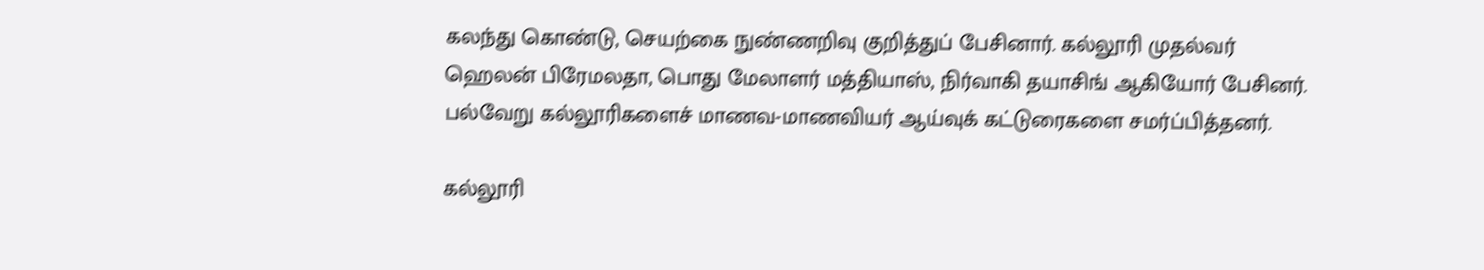கலந்து கொண்டு, செயற்கை நுண்ணறிவு குறித்துப் பேசினார். கல்லூரி முதல்வர் ஹெலன் பிரேமலதா, பொது மேலாளர் மத்தியாஸ், நிர்வாகி தயாசிங் ஆகியோர் பேசினர். பல்வேறு கல்லூரிகளைச் மாணவ-மாணவியர் ஆய்வுக் கட்டுரைகளை சமர்ப்பித்தனர்.

கல்லூரி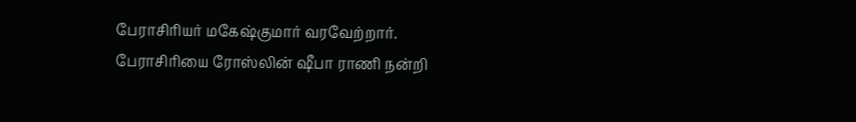பேராசிரியர் மகேஷ்குமார் வரவேற்றார். பேராசிரியை ரோஸ்லின் ஷீபா ராணி நன்றி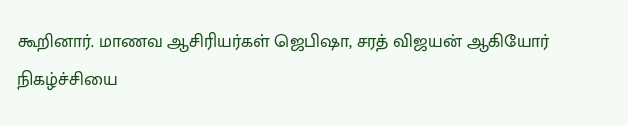கூறினார். மாணவ ஆசிரியர்கள் ஜெபிஷா, சரத் விஜயன் ஆகியோர் நிகழ்ச்சியை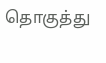தொகுத்து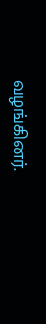வழங்கினர்.